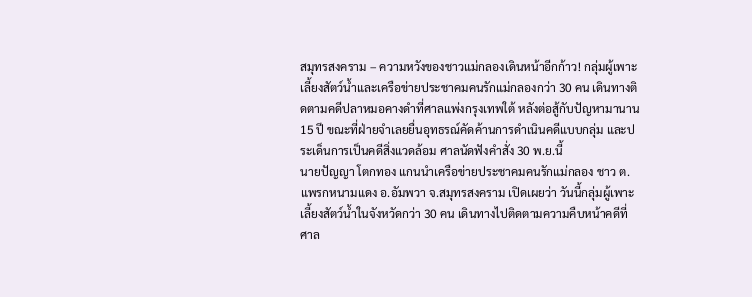สมุทรสงคราม – ความหวังของชาวแม่กลองเดินหน้าอีกก้าว! กลุ่มผู้เพาะเลี้ยงสัตว์น้ำและเครือข่ายประชาคมคนรักแม่กลองกว่า 30 คน เดินทางติดตามคดีปลาหมอคางดำที่ศาลแพ่งกรุงเทพใต้ หลังต่อสู้กับปัญหามานาน 15 ปี ขณะที่ฝ่ายจำเลยยื่นอุทธรณ์คัดค้านการดำเนินคดีแบบกลุ่ม และประเด็นการเป็นคดีสิ่งแวดล้อม ศาลนัดฟังคำสั่ง 30 พ.ย.นี้
นายปัญญา โตกทอง แกนนำเครือข่ายประชาคมคนรักแม่กลอง ชาว ต.แพรกหนามแดง อ.อัมพวา จ.สมุทรสงคราม เปิดเผยว่า วันนี้กลุ่มผู้เพาะเลี้ยงสัตว์น้ำในจังหวัดกว่า 30 คน เดินทางไปติดตามความคืบหน้าคดีที่ศาล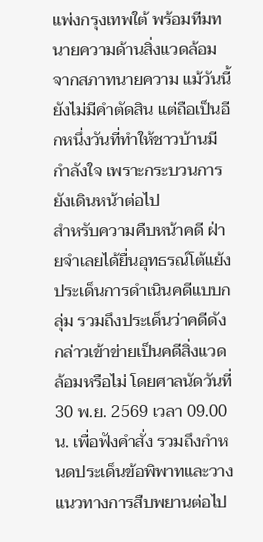แพ่งกรุงเทพใต้ พร้อมทีมทนายความด้านสิ่งแวดล้อมจากสภาทนายความ แม้วันนี้ยังไม่มีคำตัดสิน แต่ถือเป็นอีกหนึ่งวันที่ทำให้ชาวบ้านมีกำลังใจ เพราะกระบวนการยังเดินหน้าต่อไป
สำหรับความคืบหน้าคดี ฝ่ายจำเลยได้ยื่นอุทธรณ์โต้แย้งประเด็นการดำเนินคดีแบบกลุ่ม รวมถึงประเด็นว่าคดีดังกล่าวเข้าข่ายเป็นคดีสิ่งแวดล้อมหรือไม่ โดยศาลนัดวันที่ 30 พ.ย. 2569 เวลา 09.00 น. เพื่อฟังคำสั่ง รวมถึงกำหนดประเด็นข้อพิพาทและวางแนวทางการสืบพยานต่อไป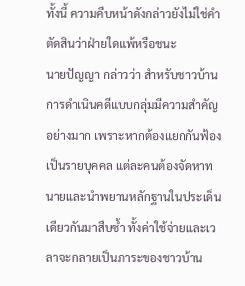ทั้งนี้ ความคืบหน้าดังกล่าวยังไม่ใช่คำตัดสินว่าฝ่ายใดแพ้หรือชนะ
นายปัญญา กล่าวว่า สำหรับชาวบ้าน การดำเนินคดีแบบกลุ่มมีความสำคัญอย่างมาก เพราะหากต้องแยกกันฟ้องเป็นรายบุคคล แต่ละคนต้องจัดหาทนายและนำพยานหลักฐานในประเด็นเดียวกันมาสืบซ้ำ ทั้งค่าใช้จ่ายและเวลาจะกลายเป็นภาระของชาวบ้าน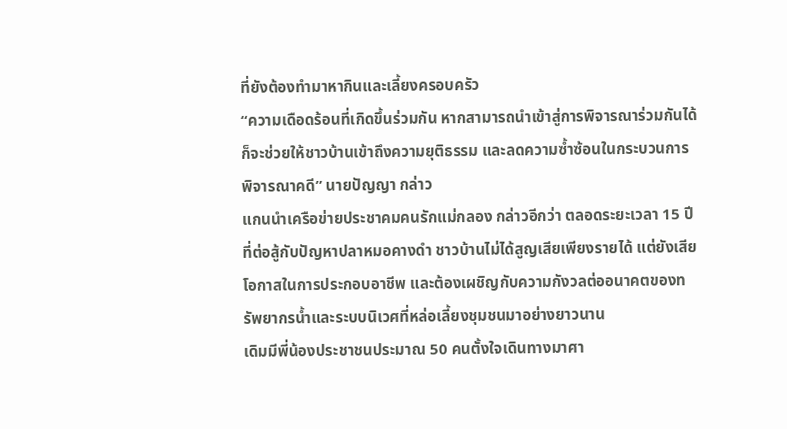ที่ยังต้องทำมาหากินและเลี้ยงครอบครัว
“ความเดือดร้อนที่เกิดขึ้นร่วมกัน หากสามารถนำเข้าสู่การพิจารณาร่วมกันได้ ก็จะช่วยให้ชาวบ้านเข้าถึงความยุติธรรม และลดความซ้ำซ้อนในกระบวนการพิจารณาคดี” นายปัญญา กล่าว
แกนนำเครือข่ายประชาคมคนรักแม่กลอง กล่าวอีกว่า ตลอดระยะเวลา 15 ปีที่ต่อสู้กับปัญหาปลาหมอคางดำ ชาวบ้านไม่ได้สูญเสียเพียงรายได้ แต่ยังเสียโอกาสในการประกอบอาชีพ และต้องเผชิญกับความกังวลต่ออนาคตของทรัพยากรน้ำและระบบนิเวศที่หล่อเลี้ยงชุมชนมาอย่างยาวนาน
เดิมมีพี่น้องประชาชนประมาณ 50 คนตั้งใจเดินทางมาศา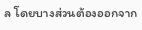ล โดยบางส่วนต้องออกจาก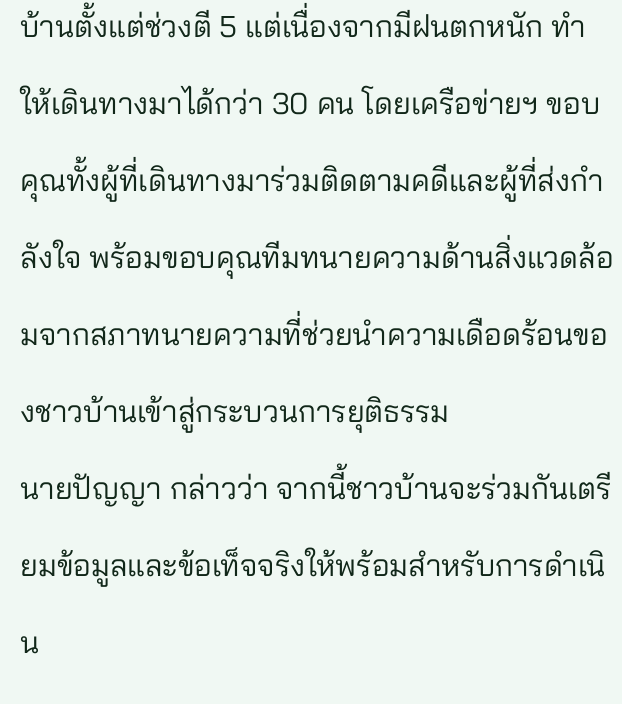บ้านตั้งแต่ช่วงตี 5 แต่เนื่องจากมีฝนตกหนัก ทำให้เดินทางมาได้กว่า 30 คน โดยเครือข่ายฯ ขอบคุณทั้งผู้ที่เดินทางมาร่วมติดตามคดีและผู้ที่ส่งกำลังใจ พร้อมขอบคุณทีมทนายความด้านสิ่งแวดล้อมจากสภาทนายความที่ช่วยนำความเดือดร้อนของชาวบ้านเข้าสู่กระบวนการยุติธรรม
นายปัญญา กล่าวว่า จากนี้ชาวบ้านจะร่วมกันเตรียมข้อมูลและข้อเท็จจริงให้พร้อมสำหรับการดำเนิน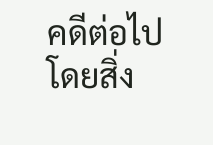คดีต่อไป โดยสิ่ง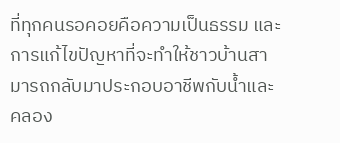ที่ทุกคนรอคอยคือความเป็นธรรม และการแก้ไขปัญหาที่จะทำให้ชาวบ้านสามารถกลับมาประกอบอาชีพกับน้ำและคลอง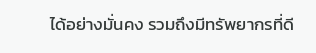ได้อย่างมั่นคง รวมถึงมีทรัพยากรที่ดี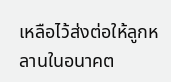เหลือไว้ส่งต่อให้ลูกหลานในอนาคต